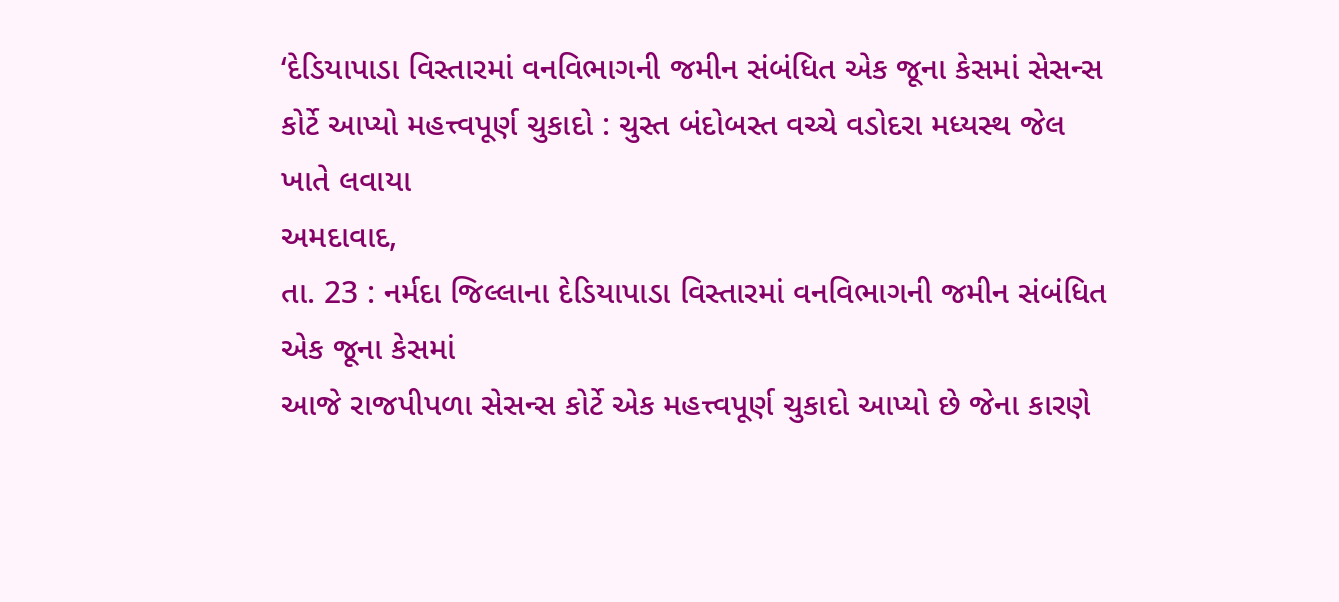‘દેડિયાપાડા વિસ્તારમાં વનવિભાગની જમીન સંબંધિત એક જૂના કેસમાં સેસન્સ કોર્ટે આપ્યો મહત્ત્વપૂર્ણ ચુકાદો : ચુસ્ત બંદોબસ્ત વચ્ચે વડોદરા મધ્યસ્થ જેલ ખાતે લવાયા
અમદાવાદ,
તા. 23 : નર્મદા જિલ્લાના દેડિયાપાડા વિસ્તારમાં વનવિભાગની જમીન સંબંધિત એક જૂના કેસમાં
આજે રાજપીપળા સેસન્સ કોર્ટે એક મહત્ત્વપૂર્ણ ચુકાદો આપ્યો છે જેના કારણે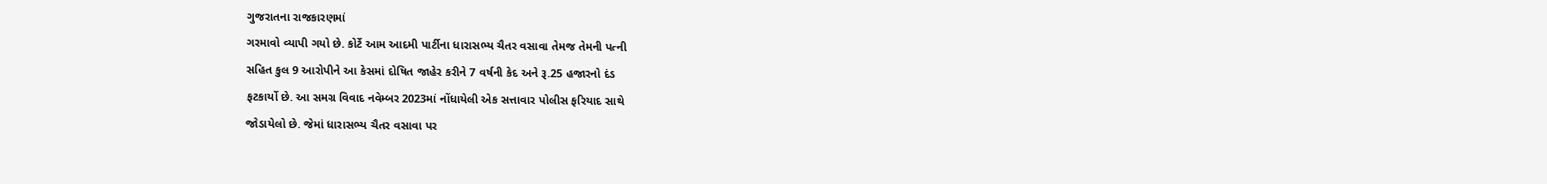ગુજરાતના રાજકારણમાં
ગરમાવો વ્યાપી ગયો છે. કોર્ટે આમ આદમી પાર્ટીના ધારાસભ્ય ચૈતર વસાવા તેમજ તેમની પત્ની
સહિત કુલ 9 આરોપીને આ કેસમાં દોષિત જાહેર કરીને 7 વર્ષની કેદ અને રૂ.25 હજારનો દંડ
ફટકાર્યો છે. આ સમગ્ર વિવાદ નવેમ્બર 2023માં નોંધાયેલી એક સત્તાવાર પોલીસ ફરિયાદ સાથે
જોડાયેલો છે. જેમાં ધારાસભ્ય ચૈતર વસાવા પર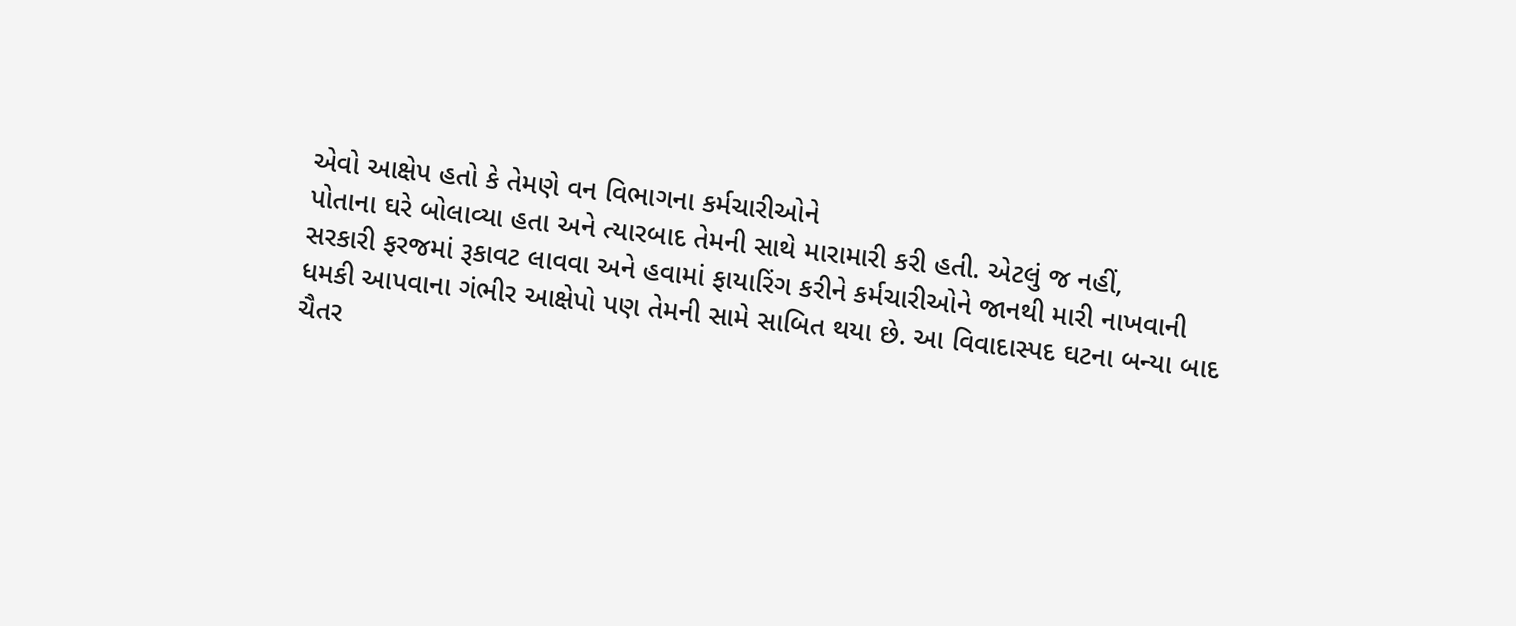એવો આક્ષેપ હતો કે તેમણે વન વિભાગના કર્મચારીઓને
પોતાના ઘરે બોલાવ્યા હતા અને ત્યારબાદ તેમની સાથે મારામારી કરી હતી. એટલું જ નહીં,
સરકારી ફરજમાં રૂકાવટ લાવવા અને હવામાં ફાયારિંગ કરીને કર્મચારીઓને જાનથી મારી નાખવાની
ધમકી આપવાના ગંભીર આક્ષેપો પણ તેમની સામે સાબિત થયા છે. આ વિવાદાસ્પદ ઘટના બન્યા બાદ
ચૈતર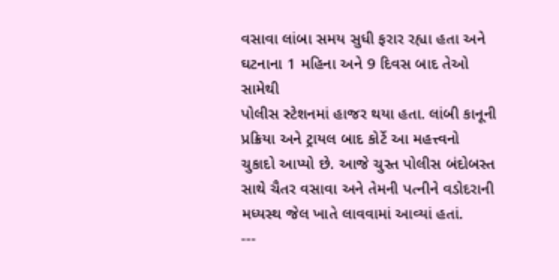વસાવા લાંબા સમય સુધી ફરાર રહ્યા હતા અને ઘટનાના 1 મહિના અને 9 દિવસ બાદ તેઓ સામેથી
પોલીસ સ્ટેશનમાં હાજર થયા હતા. લાંબી કાનૂની પ્રક્રિયા અને ટ્રાયલ બાદ કોર્ટે આ મહત્ત્વનો
ચુકાદો આપ્યો છે. આજે ચુસ્ત પોલીસ બંદોબસ્ત સાથે ચૈતર વસાવા અને તેમની પત્નીને વડોદરાની
મધ્યસ્થ જેલ ખાતે લાવવામાં આવ્યાં હતાં.
---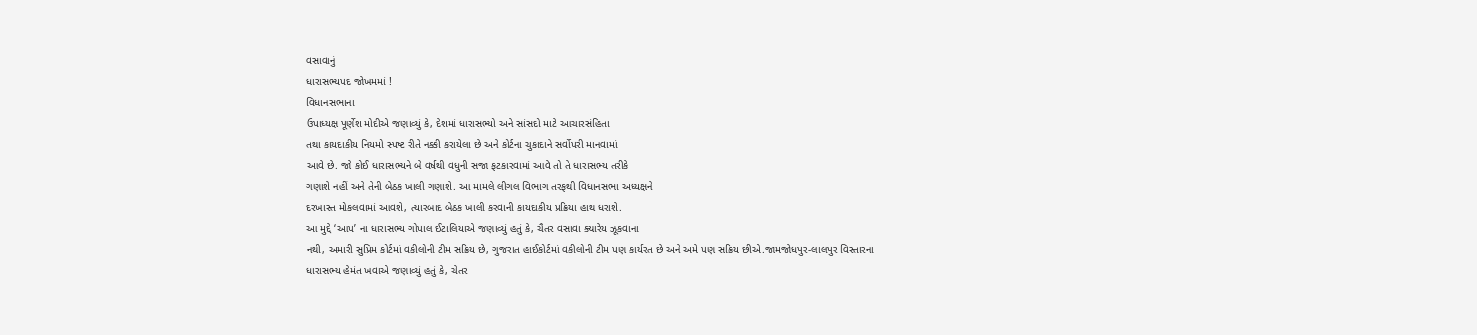વસાવાનું
ધારાસભ્યપદ જોખમમાં !
વિધાનસભાના
ઉપાધ્યક્ષ પૂર્ણેશ મોદીએ જણાવ્યું કે, દેશમાં ધારાસભ્યો અને સાંસદો માટે આચારસંહિતા
તથા કાયદાકીય નિયમો સ્પષ્ટ રીતે નક્કી કરાયેલા છે અને કોર્ટના ચુકાદાને સર્વોપરી માનવામાં
આવે છે. જો કોઈ ધારાસભ્યને બે વર્ષથી વધુની સજા ફટકારવામાં આવે તો તે ધારાસભ્ય તરીકે
ગણાશે નહીં અને તેની બેઠક ખાલી ગણાશે. આ મામલે લીગલ વિભાગ તરફથી વિધાનસભા અધ્યક્ષને
દરખાસ્ત મોકલવામાં આવશે, ત્યારબાદ બેઠક ખાલી કરવાની કાયદાકીય પ્રક્રિયા હાથ ધરાશે.
આ મુદ્દે ‘આપ’ ના ધારાસભ્ય ગોપાલ ઈટાલિયાએ જણાવ્યું હતું કે, ચૈતર વસાવા ક્યારેય ઝૂકવાના
નથી, અમારી સુપ્રિમ કોર્ટમાં વકીલોની ટીમ સક્રિય છે, ગુજરાત હાઈકોર્ટમાં વકીલોની ટીમ પણ કાર્યરત છે અને અમે પણ સક્રિય છીએ.જામજોધપુર-લાલપુર વિસ્તારના
ધારાસભ્ય હેમંત ખવાએ જણાવ્યું હતું કે, ચેતર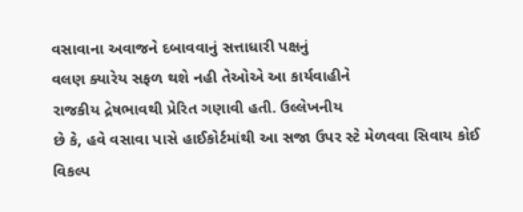વસાવાના અવાજને દબાવવાનું સત્તાધારી પક્ષનું
વલણ ક્યારેય સફળ થશે નહી તેઓએ આ કાર્યવાહીને
રાજકીય દ્રેષભાવથી પ્રેરિત ગણાવી હતી. ઉલ્લેખનીય
છે કે, હવે વસાવા પાસે હાઈકોર્ટમાંથી આ સજા ઉપર સ્ટે મેળવવા સિવાય કોઈ વિકલ્પ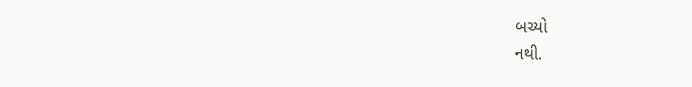બચ્યો
નથી.